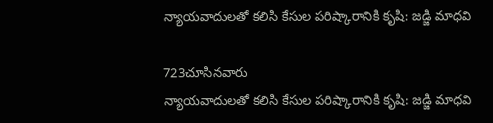న్యాయవాదులతో కలిసి కేసుల పరిష్కారానికి కృషి: జడ్జి మాధవి

723చూసినవారు
న్యాయవాదులతో కలిసి కేసుల పరిష్కారానికి కృషి: జడ్జి మాధవి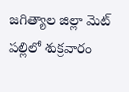జగిత్యాల జిల్లా మెట్ పల్లిలో శుక్రవారం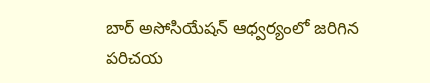బార్ అసోసియేషన్ ఆధ్వర్యంలో జరిగిన పరిచయ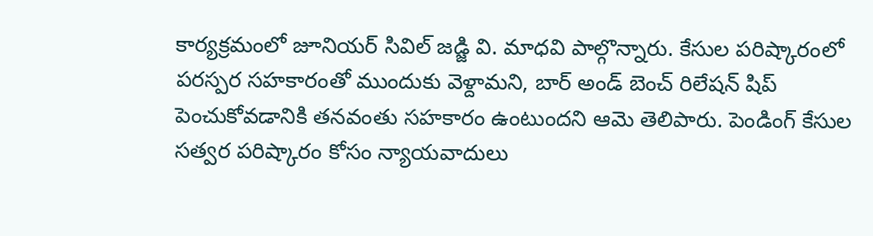కార్యక్రమంలో జూనియర్ సివిల్ జడ్జి వి. మాధవి పాల్గొన్నారు. కేసుల పరిష్కారంలో పరస్పర సహకారంతో ముందుకు వెళ్దామని, బార్ అండ్ బెంచ్ రిలేషన్ షిప్ పెంచుకోవడానికి తనవంతు సహకారం ఉంటుందని ఆమె తెలిపారు. పెండింగ్ కేసుల సత్వర పరిష్కారం కోసం న్యాయవాదులు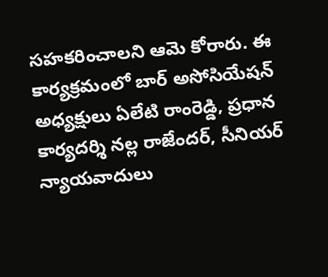సహకరించాలని ఆమె కోరారు. ఈ కార్యక్రమంలో బార్ అసోసియేషన్ అధ్యక్షులు ఏలేటి రాంరెడ్డి, ప్రధాన కార్యదర్శి నల్ల రాజేందర్, సీనియర్ న్యాయవాదులు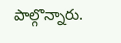పాల్గొన్నారు.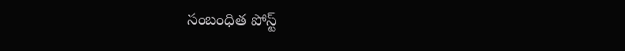సంబంధిత పోస్ట్